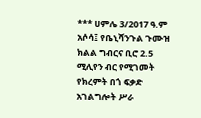*** ሀምሌ 3/2017 ዓ.ም አሶሳ፤ የቤኒሻንጉል ጉሙዝ ክልል ግብርና ቢሮ 2.5 ሚሊየን ብር የሚገመት የክረምት በጎ ፍቃድ አገልግሎት ሥራ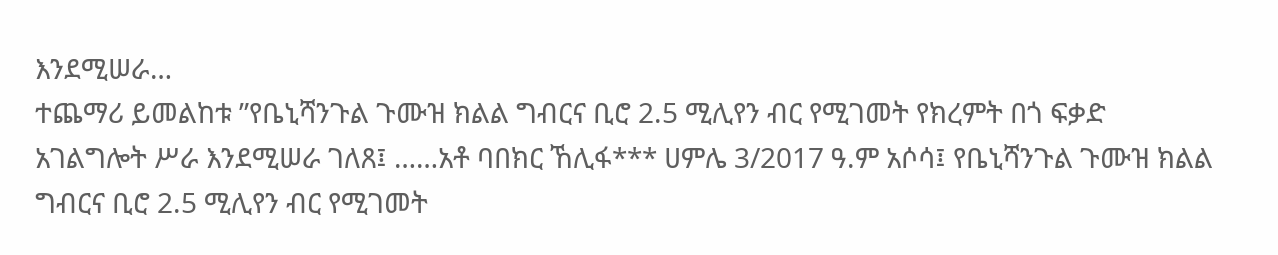እንደሚሠራ…
ተጨማሪ ይመልከቱ ”የቤኒሻንጉል ጉሙዝ ክልል ግብርና ቢሮ 2.5 ሚሊየን ብር የሚገመት የክረምት በጎ ፍቃድ አገልግሎት ሥራ እንደሚሠራ ገለጸ፤ ……አቶ ባበክር ኸሊፋ*** ሀምሌ 3/2017 ዓ.ም አሶሳ፤ የቤኒሻንጉል ጉሙዝ ክልል ግብርና ቢሮ 2.5 ሚሊየን ብር የሚገመት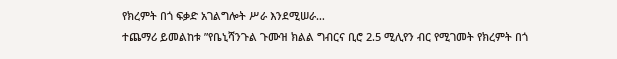የክረምት በጎ ፍቃድ አገልግሎት ሥራ እንደሚሠራ…
ተጨማሪ ይመልከቱ ”የቤኒሻንጉል ጉሙዝ ክልል ግብርና ቢሮ 2.5 ሚሊየን ብር የሚገመት የክረምት በጎ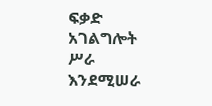ፍቃድ አገልግሎት ሥራ እንደሚሠራ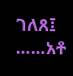ገለጸ፤ ……አቶ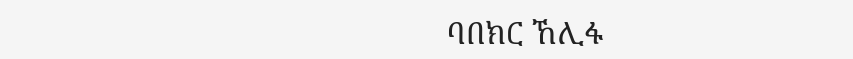ባበክር ኸሊፋ